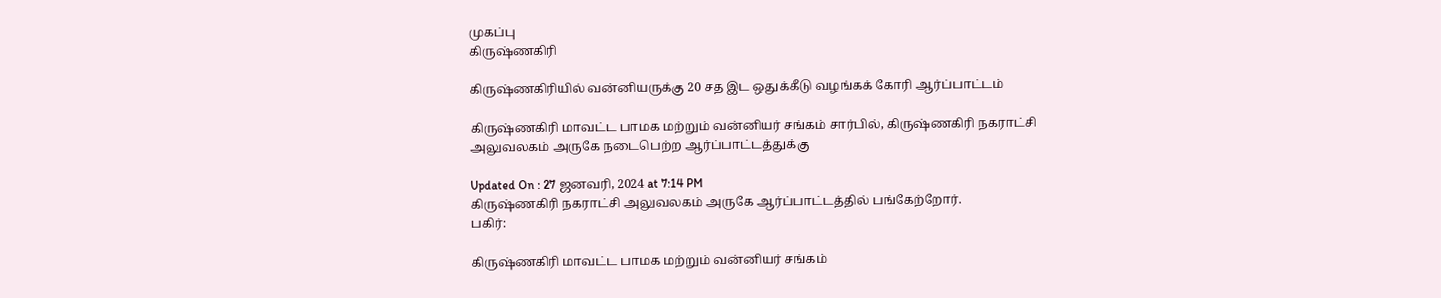முகப்பு
கிருஷ்ணகிரி

கிருஷ்ணகிரியில் வன்னியருக்கு 20 சத இட ஒதுக்கீடு வழங்கக் கோரி ஆர்ப்பாட்டம்

கிருஷ்ணகிரி மாவட்ட பாமக மற்றும் வன்னியர் சங்கம் சார்பில், கிருஷ்ணகிரி நகராட்சி அலுவலகம் அருகே நடைபெற்ற ஆர்ப்பாட்டத்துக்கு

Updated On : 27 ஜனவரி, 2024 at 7:14 PM
கிருஷ்ணகிரி நகராட்சி அலுவலகம் அருகே ஆர்ப்பாட்டத்தில் பங்கேற்றோர்.
பகிர்:

கிருஷ்ணகிரி மாவட்ட பாமக மற்றும் வன்னியர் சங்கம்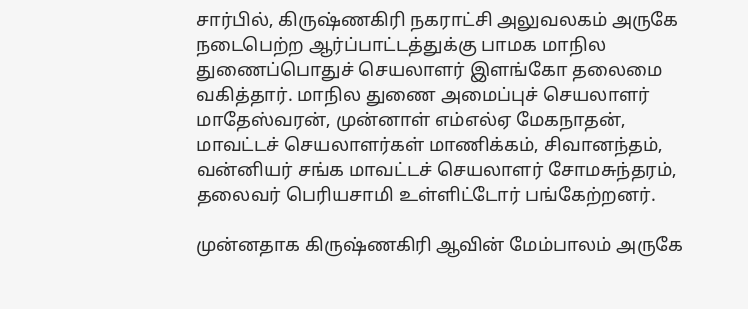சார்பில், கிருஷ்ணகிரி நகராட்சி அலுவலகம் அருகே நடைபெற்ற ஆர்ப்பாட்டத்துக்கு பாமக மாநில துணைப்பொதுச் செயலாளர் இளங்கோ தலைமை வகித்தார். மாநில துணை அமைப்புச் செயலாளர் மாதேஸ்வரன், முன்னாள் எம்எல்ஏ மேகநாதன், மாவட்டச் செயலாளர்கள் மாணிக்கம், சிவானந்தம், வன்னியர் சங்க மாவட்டச் செயலாளர் சோமசுந்தரம், தலைவர் பெரியசாமி உள்ளிட்டோர் பங்கேற்றனர்.

முன்னதாக கிருஷ்ணகிரி ஆவின் மேம்பாலம் அருகே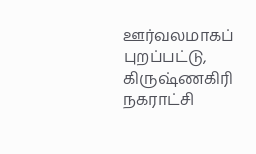ஊர்வலமாகப் புறப்பட்டு, கிருஷ்ணகிரி நகராட்சி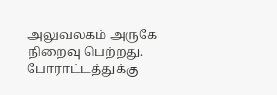அலுவலகம் அருகே நிறைவு பெற்றது. போராட்டத்துக்கு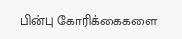பின்பு கோரிக்கைகளை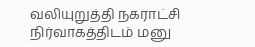வலியுறுத்தி நகராட்சி நிர்வாகத்திடம் மனு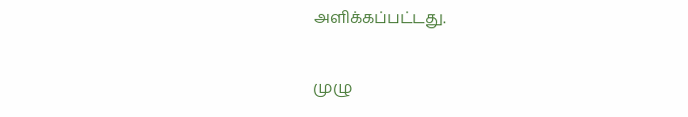அளிக்கப்பட்டது.

முழு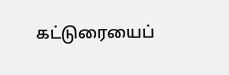கட்டுரையைப்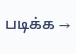படிக்க →